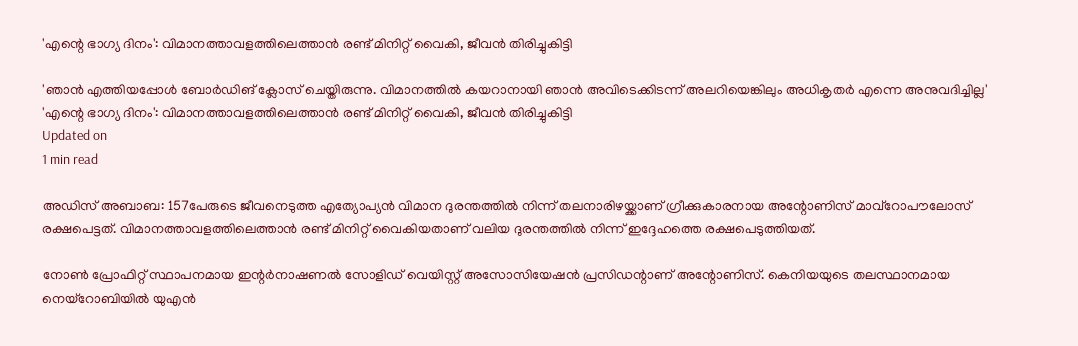'എന്റെ ഭാഗ്യ ദിനം': വിമാനത്താവളത്തിലെത്താൻ രണ്ട് മിനിറ്റ് വൈകി, ജീവൻ തിരിച്ചുകിട്ടി

'ഞാന്‍ എത്തിയപ്പോള്‍ ബോര്‍ഡിങ് ക്ലോസ് ചെയ്തിരുന്നു. വിമാനത്തില്‍ കയറാനായി ഞാന്‍ അവിടെക്കിടന്ന് അലറിയെങ്കിലും അധികൃതര്‍ എന്നെ അനുവദിച്ചില്ല'
'എന്റെ ഭാഗ്യ ദിനം': വിമാനത്താവളത്തിലെത്താൻ രണ്ട് മിനിറ്റ് വൈകി, ജീവൻ തിരിച്ചുകിട്ടി
Updated on
1 min read

അഡിസ് അബാബ: 157പേരുടെ ജീവനെടുത്ത എത്യോപ്യന്‍ വിമാന ദുരന്തത്തില്‍ നിന്ന് തലനാരിഴയ്ക്കാണ് ഗ്രീക്കുകാരനായ അന്റോണിസ് മാവ്‌റോപൗലോസ് രക്ഷപെട്ടത്. വിമാനത്താവളത്തിലെത്താന്‍ രണ്ട് മിനിറ്റ് വൈകിയതാണ് വലിയ ദുരന്തത്തില്‍ നിന്ന് ഇദ്ദേഹത്തെ രക്ഷപെടുത്തിയത്.

നോണ്‍ പ്രോഫിറ്റ് സ്ഥാപനമായ ഇന്റര്‍നാഷണല്‍ സോളിഡ് വെയിസ്റ്റ് അസോസിയേഷന്‍ പ്രസിഡന്റാണ് അന്റോണിസ്. കെനിയയുടെ തലസ്ഥാനമായ നെയ്‌റോബിയില്‍ യുഎന്‍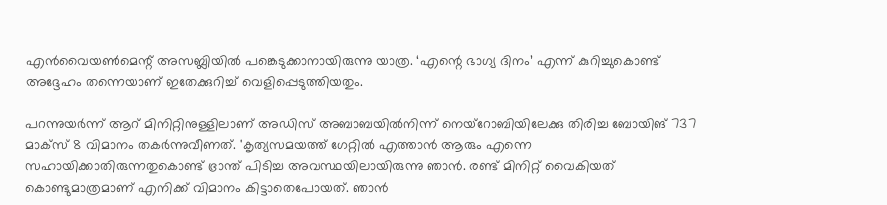എന്‍വൈയണ്‍മെന്റ് അസബ്ലിയില്‍ പങ്കെടുക്കാനായിരുന്നു യാത്ര. ‘എന്റെ ഭാഗ്യ ദിനം’ എന്ന് കുറിച്ചുകൊണ്ട് അദ്ദേഹം തന്നെയാണ് ഇതേക്കുറിച്ച് വെളിപ്പെടുത്തിയതും.

പറന്നുയര്‍ന്ന് ആറ് മിനിറ്റിനുള്ളിലാണ് അഡിസ് അബാബയില്‍നിന്ന് നെയ്‌റോബിയിലേക്കു തിരിച്ച ബോയിങ് 737 മാക്‌സ് 8 വിമാനം തകര്‍ന്നുവീണത്. 'കൃത്യസമയത്ത് ഗേറ്റില്‍ എത്താന്‍ ആരും എന്നെ സഹായിക്കാതിരുന്നതുകൊണ്ട് ഭ്രാന്ത് പിടിച്ച അവസ്ഥയിലായിരുന്നു ഞാന്‍. രണ്ട് മിനിറ്റ് വൈകിയത് കൊണ്ടുമാത്രമാണ് എനിക്ക് വിമാനം കിട്ടാതെപോയത്. ഞാന്‍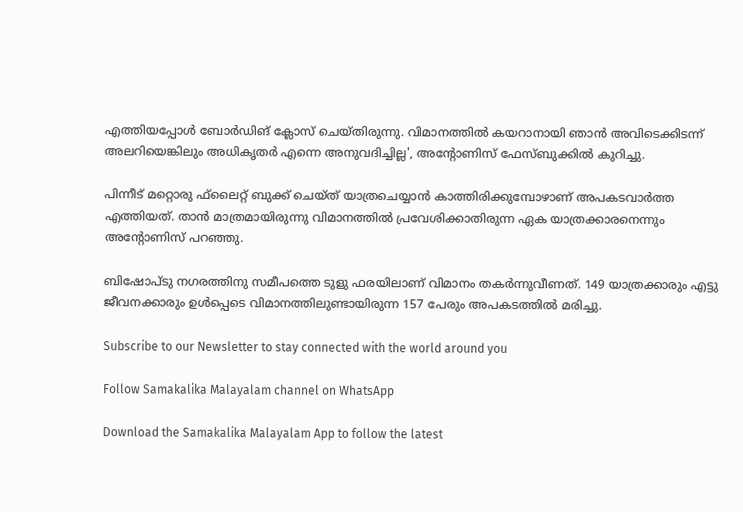എത്തിയപ്പോള്‍ ബോര്‍ഡിങ് ക്ലോസ് ചെയ്തിരുന്നു. വിമാനത്തില്‍ കയറാനായി ഞാന്‍ അവിടെക്കിടന്ന് അലറിയെങ്കിലും അധികൃതര്‍ എന്നെ അനുവദിച്ചില്ല', അന്റോണിസ് ഫേസ്ബുക്കില്‍ കുറിച്ചു.

പിന്നീട് മറ്റൊരു ഫ്‌ലൈറ്റ് ബുക്ക് ചെയ്ത് യാത്രചെയ്യാന്‍ കാത്തിരിക്കുമ്പോഴാണ് അപകടവാര്‍ത്ത എത്തിയത്. താന്‍ മാത്രമായിരുന്നു വിമാനത്തില്‍ പ്രവേശിക്കാതിരുന്ന ഏക യാത്രക്കാരനെന്നും അന്റോണിസ് പറഞ്ഞു.

ബിഷോപ്ടു നഗരത്തിനു സമീപത്തെ ടുളു ഫരയിലാണ് വിമാനം തകര്‍ന്നുവീണത്. 149 യാത്രക്കാരും എട്ടു ജീവനക്കാരും ഉള്‍പ്പെടെ‌ വിമാനത്തിലുണ്ടായിരുന്ന 157 പേരും അപകടത്തിൽ മരിച്ചു.

Subscribe to our Newsletter to stay connected with the world around you

Follow Samakalika Malayalam channel on WhatsApp

Download the Samakalika Malayalam App to follow the latest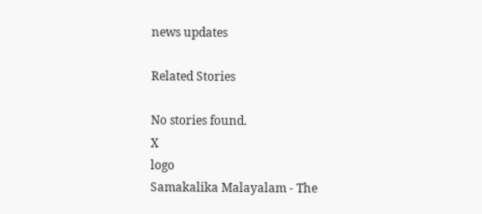news updates

Related Stories

No stories found.
X
logo
Samakalika Malayalam - The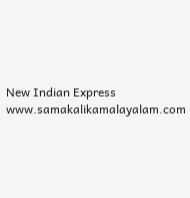New Indian Express
www.samakalikamalayalam.com